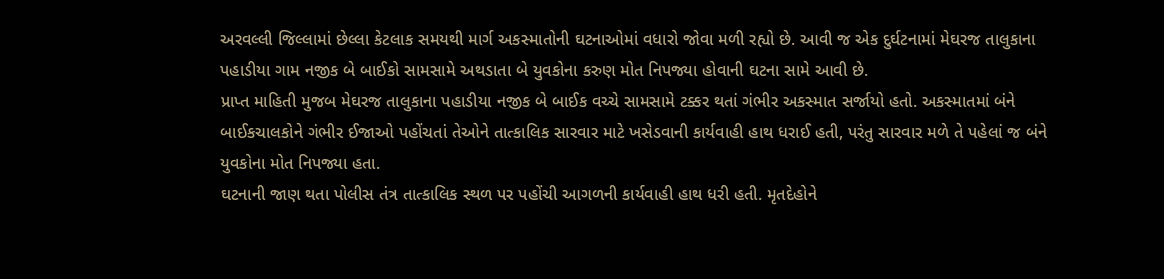અરવલ્લી જિલ્લામાં છેલ્લા કેટલાક સમયથી માર્ગ અકસ્માતોની ઘટનાઓમાં વધારો જોવા મળી રહ્યો છે. આવી જ એક દુર્ઘટનામાં મેઘરજ તાલુકાના પહાડીયા ગામ નજીક બે બાઈકો સામસામે અથડાતા બે યુવકોના કરુણ મોત નિપજ્યા હોવાની ઘટના સામે આવી છે.
પ્રાપ્ત માહિતી મુજબ મેઘરજ તાલુકાના પહાડીયા નજીક બે બાઈક વચ્ચે સામસામે ટક્કર થતાં ગંભીર અકસ્માત સર્જાયો હતો. અકસ્માતમાં બંને બાઈકચાલકોને ગંભીર ઈજાઓ પહોંચતાં તેઓને તાત્કાલિક સારવાર માટે ખસેડવાની કાર્યવાહી હાથ ધરાઈ હતી, પરંતુ સારવાર મળે તે પહેલાં જ બંને યુવકોના મોત નિપજ્યા હતા.
ઘટનાની જાણ થતા પોલીસ તંત્ર તાત્કાલિક સ્થળ પર પહોંચી આગળની કાર્યવાહી હાથ ધરી હતી. મૃતદેહોને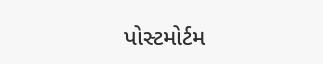પોસ્ટમોર્ટમ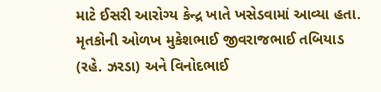માટે ઈસરી આરોગ્ય કેન્દ્ર ખાતે ખસેડવામાં આવ્યા હતા. મૃતકોની ઓળખ મુકેશભાઈ જીવરાજભાઈ તબિયાડ (રહે. ઝરડા) અને વિનોદભાઈ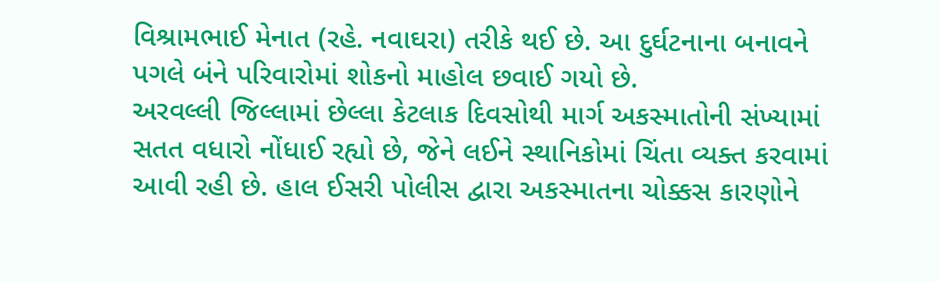વિશ્રામભાઈ મેનાત (રહે. નવાઘરા) તરીકે થઈ છે. આ દુર્ઘટનાના બનાવને પગલે બંને પરિવારોમાં શોકનો માહોલ છવાઈ ગયો છે.
અરવલ્લી જિલ્લામાં છેલ્લા કેટલાક દિવસોથી માર્ગ અકસ્માતોની સંખ્યામાં સતત વધારો નોંધાઈ રહ્યો છે, જેને લઈને સ્થાનિકોમાં ચિંતા વ્યક્ત કરવામાં આવી રહી છે. હાલ ઈસરી પોલીસ દ્વારા અકસ્માતના ચોક્કસ કારણોને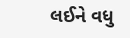લઈને વધુ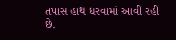તપાસ હાથ ધરવામાં આવી રહી છે.